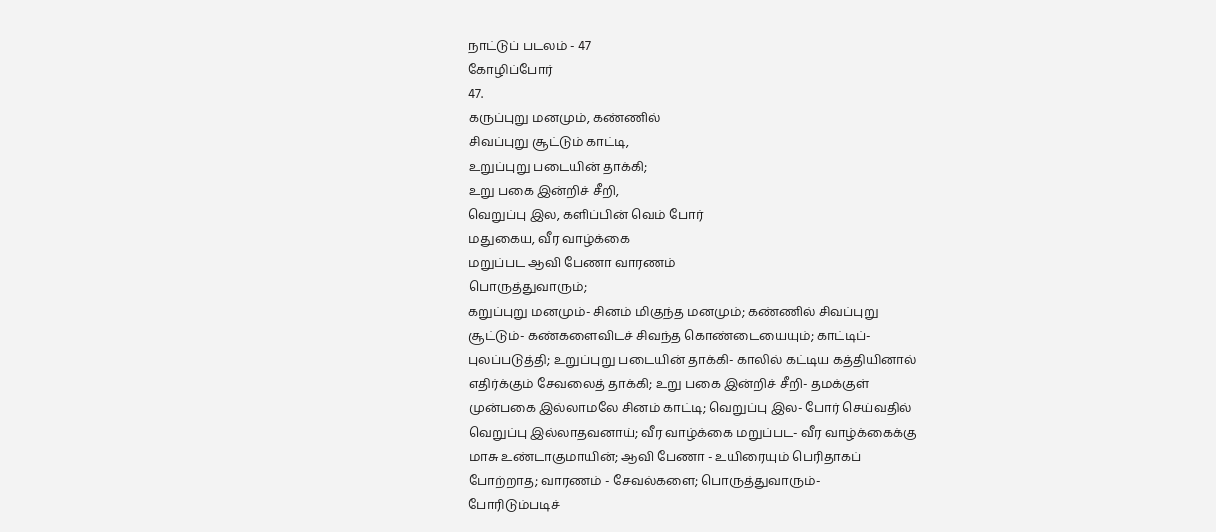நாட்டுப் படலம் - 47
கோழிப்போர்
47.
கருப்புறு மனமும், கண்ணில்
சிவப்புறு சூட்டும் காட்டி,
உறுப்புறு படையின் தாக்கி;
உறு பகை இன்றிச் சீறி,
வெறுப்பு இல, களிப்பின் வெம் போர்
மதுகைய, வீர வாழ்க்கை
மறுப்பட ஆவி பேணா வாரணம்
பொருத்துவாரும்;
கறுப்புறு மனமும்- சினம் மிகுந்த மனமும்; கண்ணில் சிவப்புறு
சூட்டும்- கண்களைவிடச் சிவந்த கொண்டையையும்; காட்டிப்-
புலப்படுத்தி; உறுப்புறு படையின் தாக்கி- காலில் கட்டிய கத்தியினால்
எதிர்க்கும் சேவலைத் தாக்கி; உறு பகை இன்றிச் சீறி- தமக்குள்
முன்பகை இல்லாமலே சினம் காட்டி; வெறுப்பு இல- போர் செய்வதில்
வெறுப்பு இல்லாதவனாய்; வீர வாழ்க்கை மறுப்பட- வீர வாழ்க்கைக்கு
மாசு உண்டாகுமாயின்; ஆவி பேணா - உயிரையும் பெரிதாகப்
போற்றாத; வாரணம் - சேவல்களை; பொருத்துவாரும்-
போரிடும்படிச்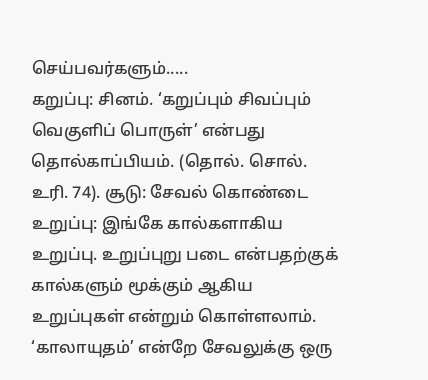செய்பவர்களும்.....
கறுப்பு: சினம். ‘கறுப்பும் சிவப்பும் வெகுளிப் பொருள்’ என்பது
தொல்காப்பியம். (தொல். சொல். உரி. 74). சூடு: சேவல் கொண்டை
உறுப்பு: இங்கே கால்களாகிய உறுப்பு. உறுப்புறு படை என்பதற்குக்
கால்களும் மூக்கும் ஆகிய உறுப்புகள் என்றும் கொள்ளலாம்.
‘காலாயுதம்’ என்றே சேவலுக்கு ஒரு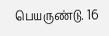பெயருண்டு. 16